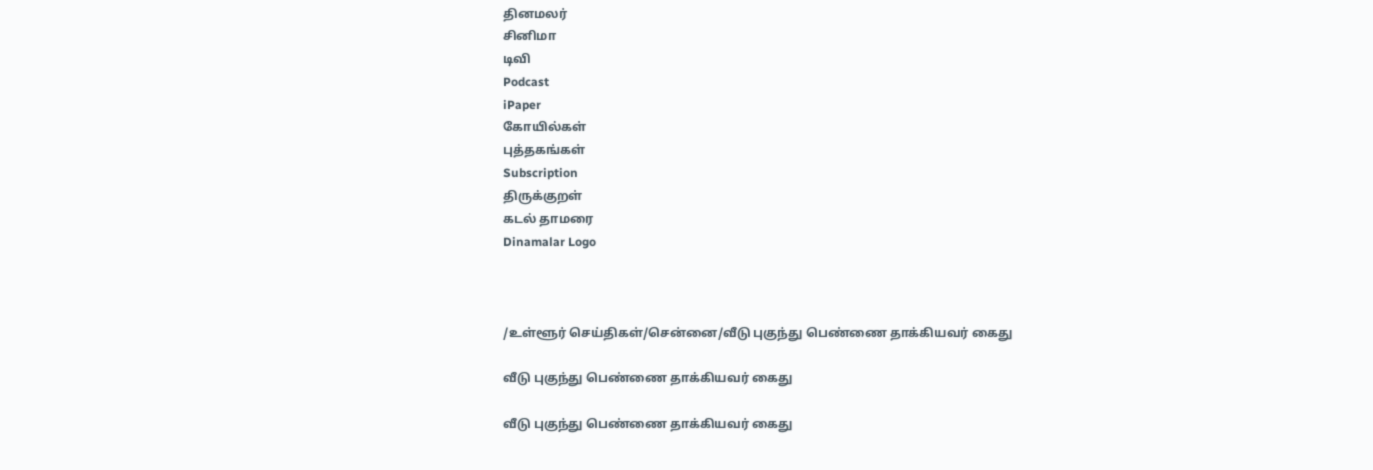தினமலர்
சினிமா
டிவி
Podcast
iPaper
கோயில்கள்
புத்தகங்கள்
Subscription
திருக்குறள்
கடல் தாமரை
Dinamalar Logo



/உள்ளூர் செய்திகள்/சென்னை/வீடு புகுந்து பெண்ணை தாக்கியவர் கைது

வீடு புகுந்து பெண்ணை தாக்கியவர் கைது

வீடு புகுந்து பெண்ணை தாக்கியவர் கைது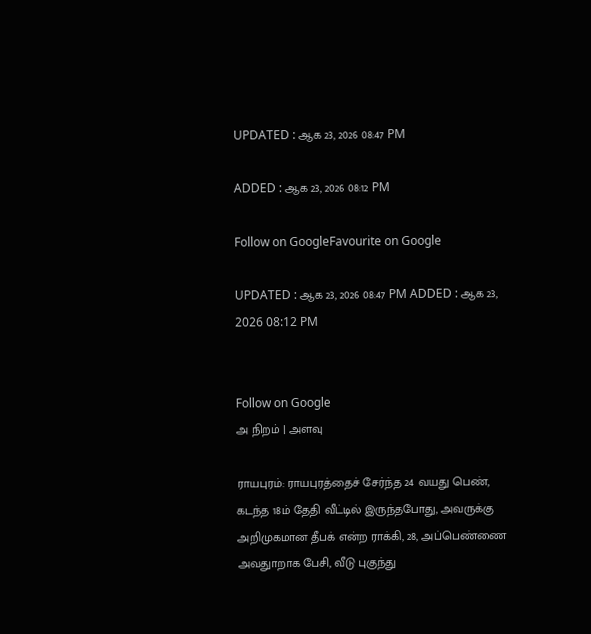UPDATED : ஆக 23, 2026 08:47 PM

ADDED : ஆக 23, 2026 08:12 PM

Follow on GoogleFavourite on Google

UPDATED : ஆக 23, 2026 08:47 PM ADDED : ஆக 23, 2026 08:12 PM


Follow on Google
அ நிறம் | அளவு

ராயபுரம்: ராயபுரத்தைச் சேர்ந்த 24 வயது பெண், கடந்த 18ம் தேதி வீட்டில் இருந்தபோது, அவருக்கு அறிமுகமான தீபக் என்ற ராக்கி, 28, அப்பெண்ணை அவதுாறாக பேசி, வீடு புகுந்து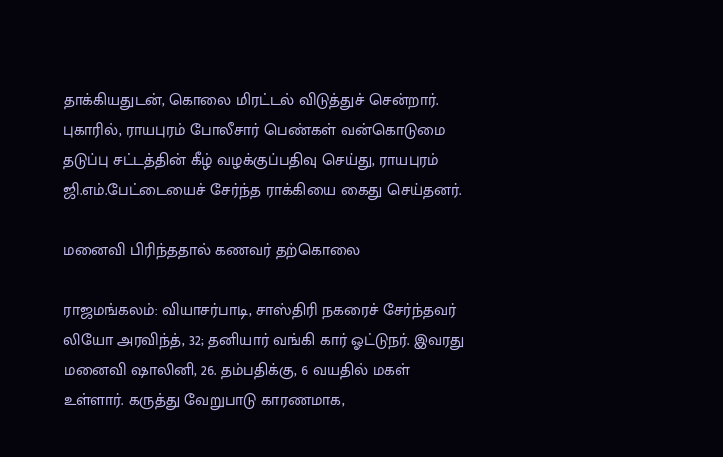தாக்கியதுடன், கொலை மிரட்டல் விடுத்துச் சென்றார். புகாரில், ராயபுரம் போலீசார் பெண்கள் வன்கொடுமை தடுப்பு சட்டத்தின் கீழ் வழக்குப்பதிவு செய்து, ராயபுரம் ஜி.எம்.பேட்டையைச் சேர்ந்த ராக்கியை கைது செய்தனர்.

மனைவி பிரிந்ததால் கணவர் தற்கொலை

ராஜமங்கலம்: வியாசர்பாடி, சாஸ்திரி நகரைச் சேர்ந்தவர் லியோ அரவிந்த், 32; தனியார் வங்கி கார் ஓட்டுநர். இவரது மனைவி ஷாலினி, 26. தம்பதிக்கு, 6 வயதில் மகள் உள்ளார். கருத்து வேறுபாடு காரணமாக,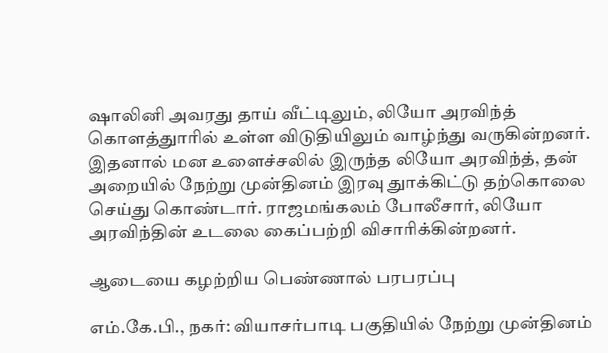ஷாலினி அவரது தாய் வீட்டிலும், லியோ அரவிந்த் கொளத்துாரில் உள்ள விடுதியிலும் வாழ்ந்து வருகின்றனர். இதனால் மன உளைச்சலில் இருந்த லியோ அரவிந்த், தன் அறையில் நேற்று முன்தினம் இரவு துாக்கிட்டு தற்கொலை செய்து கொண்டார். ராஜமங்கலம் போலீசார், லியோ அரவிந்தின் உடலை கைப்பற்றி விசாரிக்கின்றனர்.

ஆடையை கழற்றிய பெண்ணால் பரபரப்பு

எம்.கே.பி., நகர்: வியாசர்பாடி பகுதியில் நேற்று முன்தினம்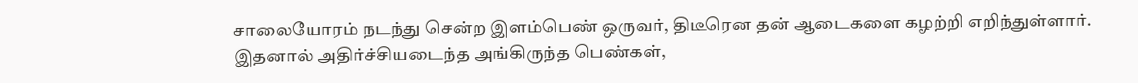சாலையோரம் நடந்து சென்ற இளம்பெண் ஒருவர், திடீரென தன் ஆடைகளை கழற்றி எறிந்துள்ளார். இதனால் அதிர்ச்சியடைந்த அங்கிருந்த பெண்கள்,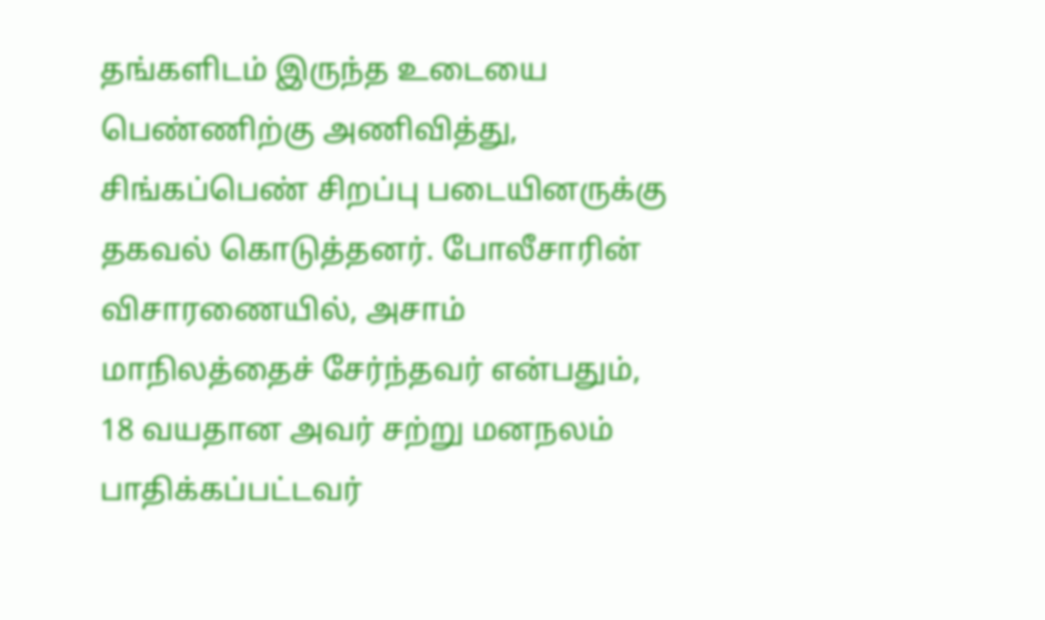தங்களிடம் இருந்த உடையை பெண்ணிற்கு அணிவித்து, சிங்கப்பெண் சிறப்பு படையினருக்கு தகவல் கொடுத்தனர். போலீசாரின் விசாரணையில், அசாம் மாநிலத்தைச் சேர்ந்தவர் என்பதும், 18 வயதான அவர் சற்று மனநலம் பாதிக்கப்பட்டவர்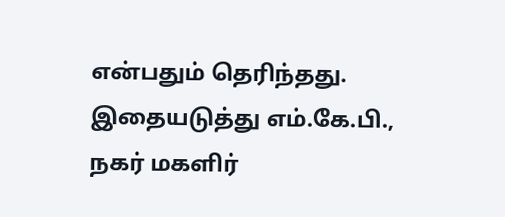என்பதும் தெரிந்தது. இதையடுத்து எம்.கே.பி., நகர் மகளிர்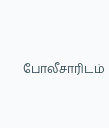போலீசாரிடம்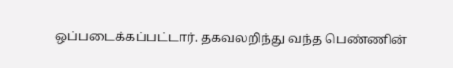ஒப்படைக்கப்பட்டார். தகவலறிந்து வந்த பெண்ணின்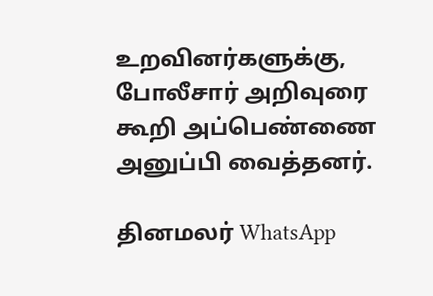உறவினர்களுக்கு, போலீசார் அறிவுரை கூறி அப்பெண்ணை அனுப்பி வைத்தனர்.

தினமலர் WhatsApp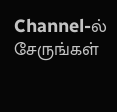Channel-ல் சேருங்கள்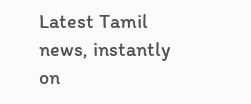Latest Tamil news, instantly on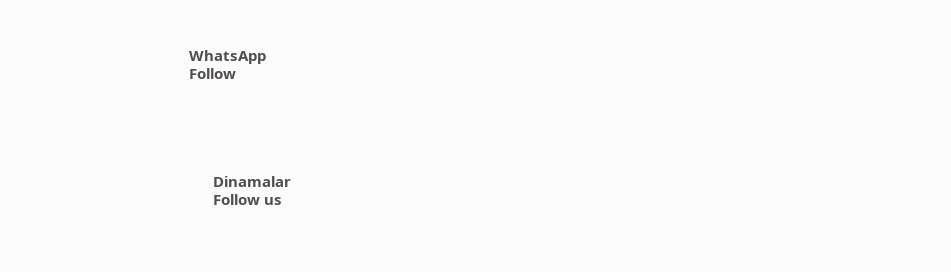WhatsApp
Follow





      Dinamalar
      Follow us